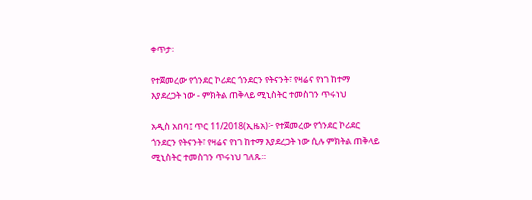ቀጥታ፡

የተጀመረው የጎንደር ኮሪደር ጎንደርን የትናንት፣ የዛሬና የነገ ከተማ እያደረጋት ነው - ምክትል ጠቅላይ ሚኒስትር ተመስገን ጥሩነህ

አዲስ አበባ፤ ጥር 11/2018(ኢዜአ)፦ የተጀመረው የጎንደር ኮሪደር ጎንደርን የትናንት፣ የዛሬና የነገ ከተማ እያደረጋት ነው ሲሉ ምክትል ጠቅላይ ሚኒስትር ተመስገን ጥሩነህ ገለጹ።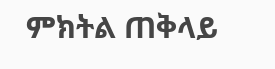ምክትል ጠቅላይ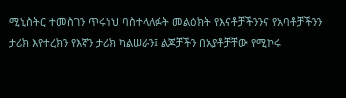ሚኒስትር ተመስገን ጥሩነህ ባስተላለፉት መልዕክት የእናቶቻችንንና የአባቶቻችንን ታሪክ እየተረክን የእኛን ታሪክ ካልሠራን፤ ልጆቻችን በአያቶቻቸው የሚኮሩ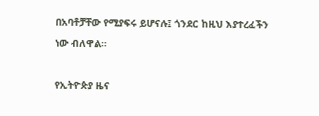በአባቶቻቸው የሚያፍሩ ይሆናሉ፤ ጎንደር ከዚህ እያተረፈችን ነው ብለዋል።

የኢትዮጵያ ዜና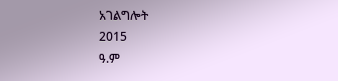አገልግሎት
2015
ዓ.ም